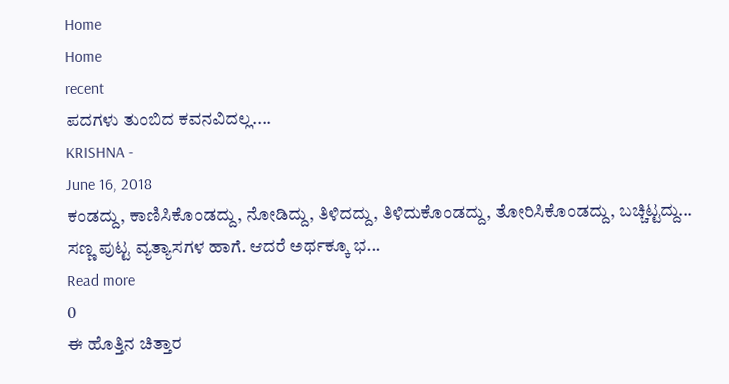Home
Home
recent
ಪದಗಳು ತುಂಬಿದ ಕವನವಿದಲ್ಲ....
KRISHNA -
June 16, 2018
ಕಂಡದ್ದು, ಕಾಣಿಸಿಕೊಂಡದ್ದು, ನೋಡಿದ್ದು, ತಿಳಿದದ್ದು, ತಿಳಿದುಕೊಂಡದ್ದು, ತೋರಿಸಿಕೊಂಡದ್ದು, ಬಚ್ಚಿಟ್ಟದ್ದು... ಸಣ್ಣ ಪುಟ್ಟ ವ್ಯತ್ಯಾಸಗಳ ಹಾಗೆ. ಆದರೆ ಅರ್ಥಕ್ಕೂ ಭ...
Read more
0
ಈ ಹೊತ್ತಿನ ಚಿತ್ತಾರ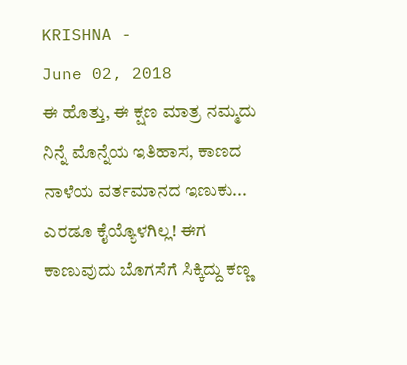KRISHNA -
June 02, 2018
ಈ ಹೊತ್ತು, ಈ ಕ್ಷಣ ಮಾತ್ರ ನಮ್ಮದು ನಿನ್ನೆ ಮೊನ್ನೆಯ ಇತಿಹಾಸ, ಕಾಣದ ನಾಳೆಯ ವರ್ತಮಾನದ ಇಣುಕು... ಎರಡೂ ಕೈಯ್ಯೊಳಗಿಲ್ಲ! ಈಗ ಕಾಣುವುದು ಬೊಗಸೆಗೆ ಸಿಕ್ಕಿದ್ದು ಕಣ್ಣ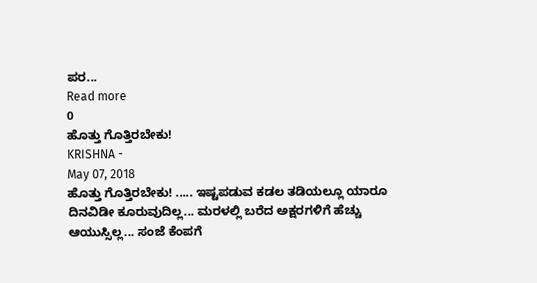ಪರ...
Read more
0
ಹೊತ್ತು ಗೊತ್ತಿರಬೇಕು!
KRISHNA -
May 07, 2018
ಹೊತ್ತು ಗೊತ್ತಿರಬೇಕು! ..... ಇಷ್ಟಪಡುವ ಕಡಲ ತಡಿಯಲ್ಲೂ ಯಾರೂ ದಿನವಿಡೀ ಕೂರುವುದಿಲ್ಲ... ಮರಳಲ್ಲಿ ಬರೆದ ಅಕ್ಷರಗಳಿಗೆ ಹೆಚ್ಚು ಆಯುಸ್ಸಿಲ್ಲ... ಸಂಜೆ ಕೆಂಪಗೆ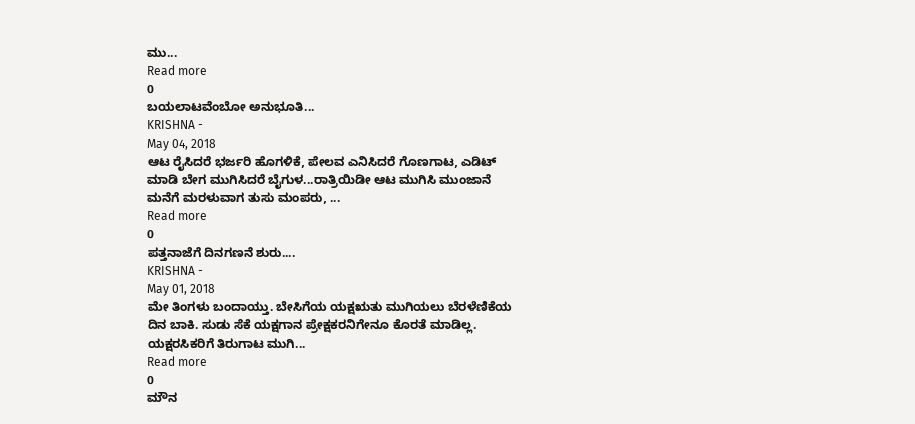ಮು...
Read more
0
ಬಯಲಾಟವೆಂಬೋ ಅನುಭೂತಿ...
KRISHNA -
May 04, 2018
ಆಟ ರೈಸಿದರೆ ಭರ್ಜರಿ ಹೊಗಳಿಕೆ, ಪೇಲವ ಎನಿಸಿದರೆ ಗೊಣಗಾಟ, ಎಡಿಟ್ ಮಾಡಿ ಬೇಗ ಮುಗಿಸಿದರೆ ಬೈಗುಳ...ರಾತ್ರಿಯಿಡೀ ಆಟ ಮುಗಿಸಿ ಮುಂಜಾನೆ ಮನೆಗೆ ಮರಳುವಾಗ ತುಸು ಮಂಪರು, ...
Read more
0
ಪತ್ತನಾಜೆಗೆ ದಿನಗಣನೆ ಶುರು....
KRISHNA -
May 01, 2018
ಮೇ ತಿಂಗಳು ಬಂದಾಯ್ತು. ಬೇಸಿಗೆಯ ಯಕ್ಷಋತು ಮುಗಿಯಲು ಬೆರಳೆಣಿಕೆಯ ದಿನ ಬಾಕಿ. ಸುಡು ಸೆಕೆ ಯಕ್ಷಗಾನ ಪ್ರೇಕ್ಷಕರನಿಗೇನೂ ಕೊರತೆ ಮಾಡಿಲ್ಲ. ಯಕ್ಷರಸಿಕರಿಗೆ ತಿರುಗಾಟ ಮುಗಿ...
Read more
0
ಮೌನ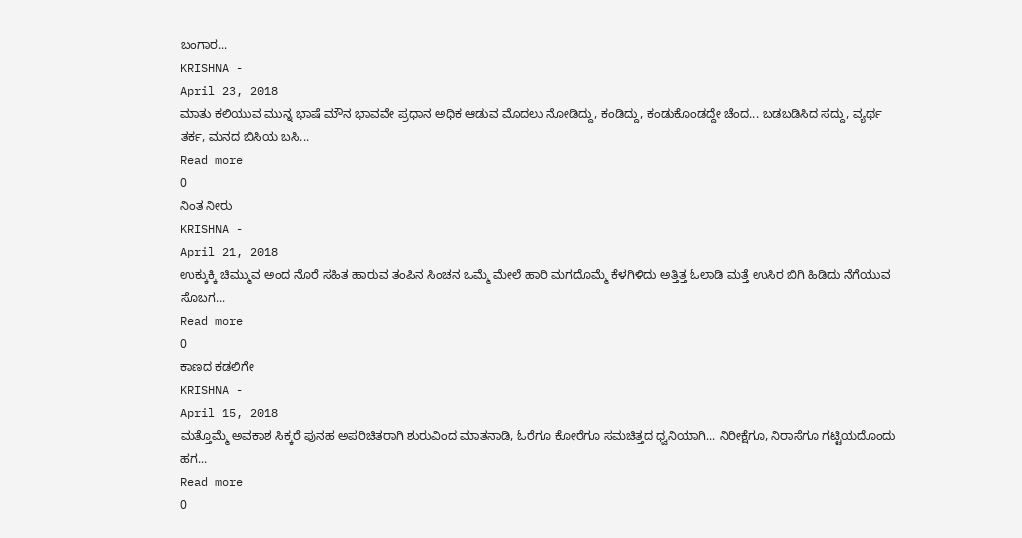ಬಂಗಾರ...
KRISHNA -
April 23, 2018
ಮಾತು ಕಲಿಯುವ ಮುನ್ನ ಭಾಷೆ ಮೌನ ಭಾವವೇ ಪ್ರಧಾನ ಅಧಿಕ ಆಡುವ ಮೊದಲು ನೋಡಿದ್ದು, ಕಂಡಿದ್ದು, ಕಂಡುಕೊಂಡದ್ದೇ ಚೆಂದ... ಬಡಬಡಿಸಿದ ಸದ್ದು, ವ್ಯರ್ಥ ತರ್ಕ, ಮನದ ಬಿಸಿಯ ಬಸಿ...
Read more
0
ನಿಂತ ನೀರು
KRISHNA -
April 21, 2018
ಉಕ್ಕುಕ್ಕಿ ಚಿಮ್ಮುವ ಅಂದ ನೊರೆ ಸಹಿತ ಹಾರುವ ತಂಪಿನ ಸಿಂಚನ ಒಮ್ಮೆ ಮೇಲೆ ಹಾರಿ ಮಗದೊಮ್ಮೆ ಕೆಳಗಿಳಿದು ಅತ್ತಿತ್ತ ಓಲಾಡಿ ಮತ್ತೆ ಉಸಿರ ಬಿಗಿ ಹಿಡಿದು ನೆಗೆಯುವ ಸೊಬಗ...
Read more
0
ಕಾಣದ ಕಡಲಿಗೇ
KRISHNA -
April 15, 2018
ಮತ್ತೊಮ್ಮೆ ಅವಕಾಶ ಸಿಕ್ಕರೆ ಪುನಹ ಅಪರಿಚಿತರಾಗಿ ಶುರುವಿಂದ ಮಾತನಾಡಿ, ಓರೆಗೂ ಕೋರೆಗೂ ಸಮಚಿತ್ತದ ಧ್ವನಿಯಾಗಿ... ನಿರೀಕ್ಷೆಗೂ, ನಿರಾಸೆಗೂ ಗಟ್ಟಿಯದೊಂದು ಹಗ...
Read more
0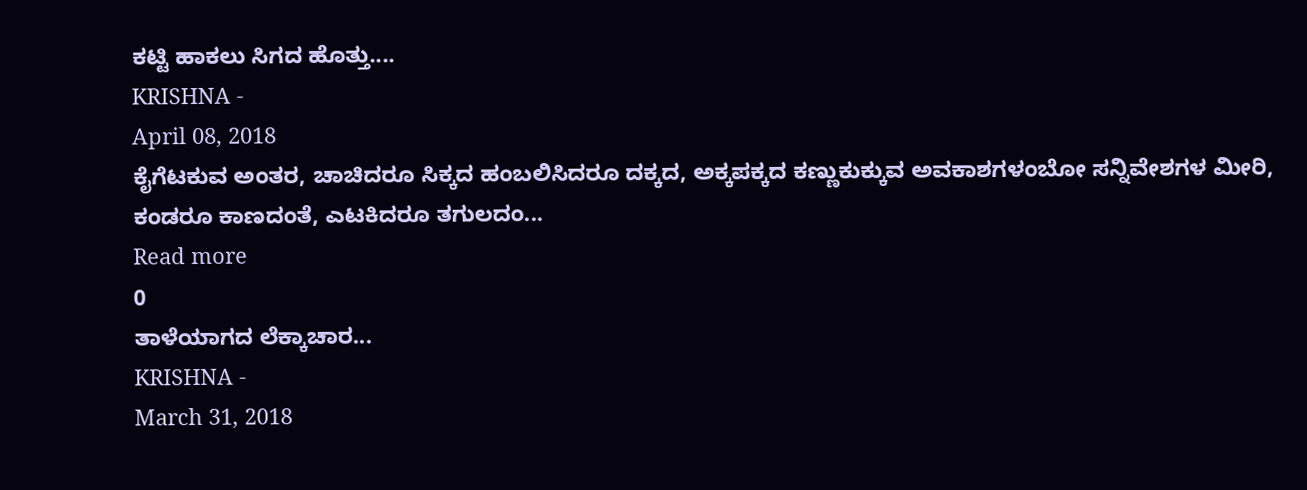ಕಟ್ಟಿ ಹಾಕಲು ಸಿಗದ ಹೊತ್ತು....
KRISHNA -
April 08, 2018
ಕೈಗೆಟಕುವ ಅಂತರ, ಚಾಚಿದರೂ ಸಿಕ್ಕದ ಹಂಬಲಿಸಿದರೂ ದಕ್ಕದ, ಅಕ್ಕಪಕ್ಕದ ಕಣ್ಣುಕುಕ್ಕುವ ಅವಕಾಶಗಳಂಬೋ ಸನ್ನಿವೇಶಗಳ ಮೀರಿ, ಕಂಡರೂ ಕಾಣದಂತೆ, ಎಟಕಿದರೂ ತಗುಲದಂ...
Read more
0
ತಾಳೆಯಾಗದ ಲೆಕ್ಕಾಚಾರ...
KRISHNA -
March 31, 2018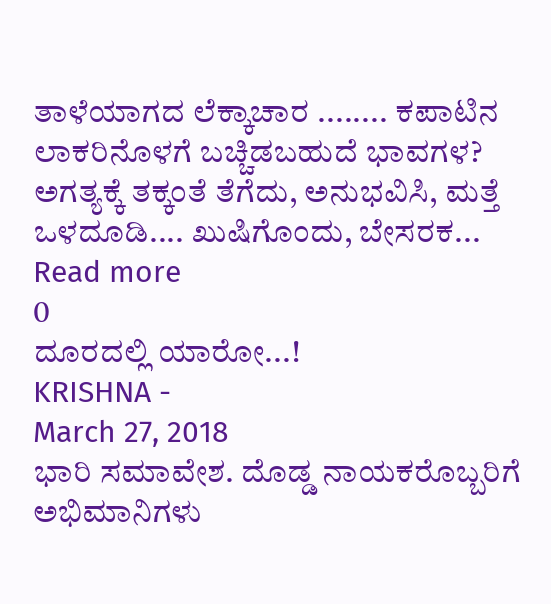ತಾಳೆಯಾಗದ ಲೆಕ್ಕಾಚಾರ ........ ಕಪಾಟಿನ ಲಾಕರಿನೊಳಗೆ ಬಚ್ಚಿಡಬಹುದೆ ಭಾವಗಳ? ಅಗತ್ಯಕ್ಕೆ ತಕ್ಕಂತೆ ತೆಗೆದು, ಅನುಭವಿಸಿ, ಮತ್ತೆ ಒಳದೂಡಿ.... ಖುಷಿಗೊಂದು, ಬೇಸರಕ...
Read more
0
ದೂರದಲ್ಲಿ ಯಾರೋ...!
KRISHNA -
March 27, 2018
ಭಾರಿ ಸಮಾವೇಶ. ದೊಡ್ಡ ನಾಯಕರೊಬ್ಬರಿಗೆ ಅಭಿಮಾನಿಗಳು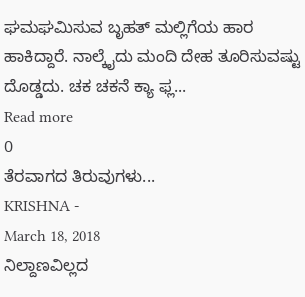ಘಮಘಮಿಸುವ ಬೃಹತ್ ಮಲ್ಲಿಗೆಯ ಹಾರ ಹಾಕಿದ್ದಾರೆ. ನಾಲ್ಕೈದು ಮಂದಿ ದೇಹ ತೂರಿಸುವಷ್ಟು ದೊಡ್ಡದು. ಚಕ ಚಕನೆ ಕ್ಯಾ ಫ್ಲ...
Read more
0
ತೆರವಾಗದ ತಿರುವುಗಳು...
KRISHNA -
March 18, 2018
ನಿಲ್ದಾಣವಿಲ್ಲದ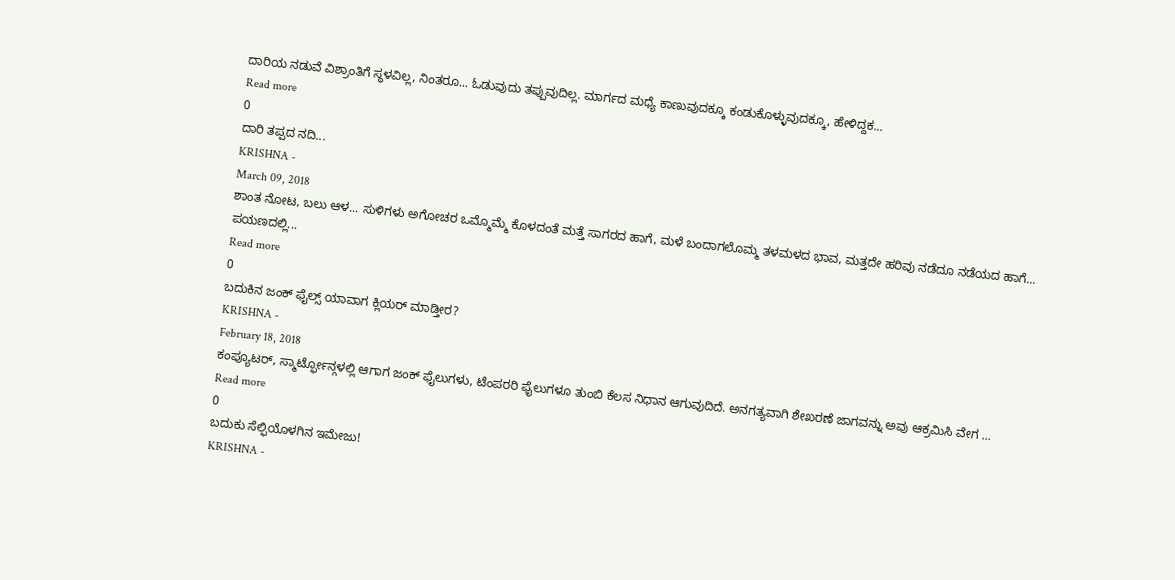ದಾರಿಯ ನಡುವೆ ವಿಶ್ರಾಂತಿಗೆ ಸ್ಥಳವಿಲ್ಲ, ನಿಂತರೂ... ಓಡುವುದು ತಪ್ಪುವುದಿಲ್ಲ. ಮಾರ್ಗದ ಮಧ್ಯೆ ಕಾಣುವುದಕ್ಕೂ ಕಂಡುಕೊಳ್ಳುವುದಕ್ಕೂ, ಹೇಳಿದ್ದಕ...
Read more
0
ದಾರಿ ತಪ್ಪದ ನದಿ...
KRISHNA -
March 09, 2018
ಶಾಂತ ನೋಟ, ಬಲು ಆಳ... ಸುಳಿಗಳು ಅಗೋಚರ ಒಮ್ಮೊಮ್ಮೆ ಕೊಳದಂತೆ ಮತ್ತೆ ಸಾಗರದ ಹಾಗೆ, ಮಳೆ ಬಂದಾಗಲೊಮ್ಮ ತಳಮಳದ ಭಾವ, ಮತ್ತದೇ ಹರಿವು ನಡೆದೂ ನಡೆಯದ ಹಾಗೆ... ಪಯಣದಲ್ಲಿ...
Read more
0
ಬದುಕಿನ ಜಂಕ್ ಫೈಲ್ಸ್ ಯಾವಾಗ ಕ್ಲಿಯರ್ ಮಾಡ್ತೀರ?
KRISHNA -
February 18, 2018
ಕಂಪ್ಯೂಟರ್, ಸ್ಮಾರ್ಟ್ಫೋನ್ಗಳಲ್ಲಿ ಆಗಾಗ ಜಂಕ್ ಫೈಲುಗಳು, ಟೆಂಪರರಿ ಫೈಲುಗಳೂ ತುಂಬಿ ಕೆಲಸ ನಿಧಾನ ಆಗುವುದಿದೆ. ಅನಗತ್ಯವಾಗಿ ಶೇಖರಣೆ ಜಾಗವನ್ನು ಅವು ಆಕ್ರಮಿಸಿ ವೇಗ ...
Read more
0
ಬದುಕು ಸೆಲ್ಫಿಯೊಳಗಿನ ಇಮೇಜು!
KRISHNA -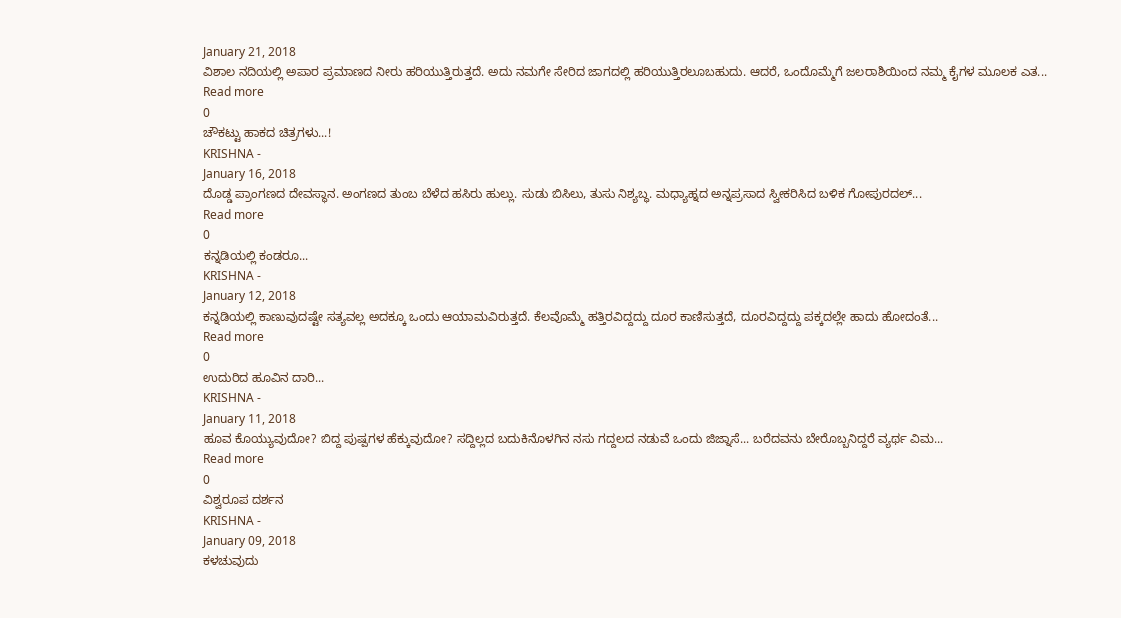January 21, 2018
ವಿಶಾಲ ನದಿಯಲ್ಲಿ ಅಪಾರ ಪ್ರಮಾಣದ ನೀರು ಹರಿಯುತ್ತಿರುತ್ತದೆ. ಅದು ನಮಗೇ ಸೇರಿದ ಜಾಗದಲ್ಲಿ ಹರಿಯುತ್ತಿರಲೂಬಹುದು. ಆದರೆ, ಒಂದೊಮ್ಮೆಗೆ ಜಲರಾಶಿಯಿಂದ ನಮ್ಮ ಕೈಗಳ ಮೂಲಕ ಎತ...
Read more
0
ಚೌಕಟ್ಟು ಹಾಕದ ಚಿತ್ರಗಳು...!
KRISHNA -
January 16, 2018
ದೊಡ್ಡ ಪ್ರಾಂಗಣದ ದೇವಸ್ಥಾನ. ಅಂಗಣದ ತುಂಬ ಬೆಳೆದ ಹಸಿರು ಹುಲ್ಲು. ಸುಡು ಬಿಸಿಲು, ತುಸು ನಿಶ್ಯಬ್ಧ. ಮಧ್ಯಾಹ್ನದ ಅನ್ನಪ್ರಸಾದ ಸ್ವೀಕರಿಸಿದ ಬಳಿಕ ಗೋಪುರದಲ್...
Read more
0
ಕನ್ನಡಿಯಲ್ಲಿ ಕಂಡರೂ...
KRISHNA -
January 12, 2018
ಕನ್ನಡಿಯಲ್ಲಿ ಕಾಣುವುದಷ್ಟೇ ಸತ್ಯವಲ್ಲ ಅದಕ್ಕೂ ಒಂದು ಆಯಾಮವಿರುತ್ತದೆ. ಕೆಲವೊಮ್ಮೆ ಹತ್ತಿರವಿದ್ದದ್ದು ದೂರ ಕಾಣಿಸುತ್ತದೆ, ದೂರವಿದ್ದದ್ದು ಪಕ್ಕದಲ್ಲೇ ಹಾದು ಹೋದಂತೆ...
Read more
0
ಉದುರಿದ ಹೂವಿನ ದಾರಿ...
KRISHNA -
January 11, 2018
ಹೂವ ಕೊಯ್ಯುವುದೋ? ಬಿದ್ದ ಪುಷ್ಪಗಳ ಹೆಕ್ಕುವುದೋ? ಸದ್ದಿಲ್ಲದ ಬದುಕಿನೊಳಗಿನ ನಸು ಗದ್ದಲದ ನಡುವೆ ಒಂದು ಜಿಜ್ನಾಸೆ... ಬರೆದವನು ಬೇರೊಬ್ಬನಿದ್ದರೆ ವ್ಯರ್ಥ ವಿಮ...
Read more
0
ವಿಶ್ವರೂಪ ದರ್ಶನ
KRISHNA -
January 09, 2018
ಕಳಚುವುದು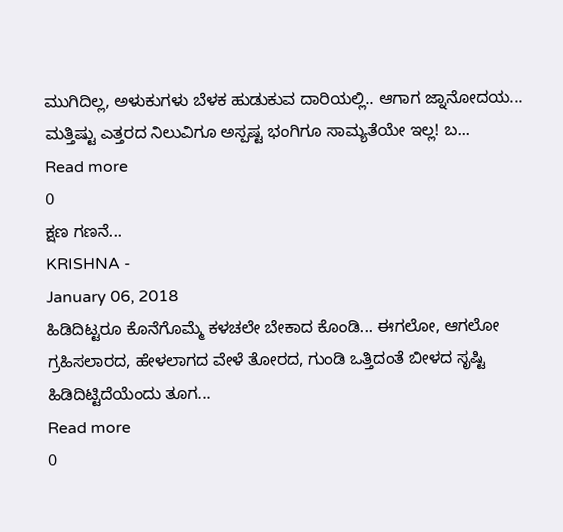ಮುಗಿದಿಲ್ಲ, ಅಳುಕುಗಳು ಬೆಳಕ ಹುಡುಕುವ ದಾರಿಯಲ್ಲಿ.. ಆಗಾಗ ಜ್ನಾನೋದಯ... ಮತ್ತಿಷ್ಟು ಎತ್ತರದ ನಿಲುವಿಗೂ ಅಸ್ಪಷ್ಟ ಭಂಗಿಗೂ ಸಾಮ್ಯತೆಯೇ ಇಲ್ಲ! ಬ...
Read more
0
ಕ್ಷಣ ಗಣನೆ...
KRISHNA -
January 06, 2018
ಹಿಡಿದಿಟ್ಟರೂ ಕೊನೆಗೊಮ್ಮೆ ಕಳಚಲೇ ಬೇಕಾದ ಕೊಂಡಿ... ಈಗಲೋ, ಆಗಲೋ ಗ್ರಹಿಸಲಾರದ, ಹೇಳಲಾಗದ ವೇಳೆ ತೋರದ, ಗುಂಡಿ ಒತ್ತಿದಂತೆ ಬೀಳದ ಸೃಷ್ಟಿ ಹಿಡಿದಿಟ್ಟಿದೆಯೆಂದು ತೂಗ...
Read more
0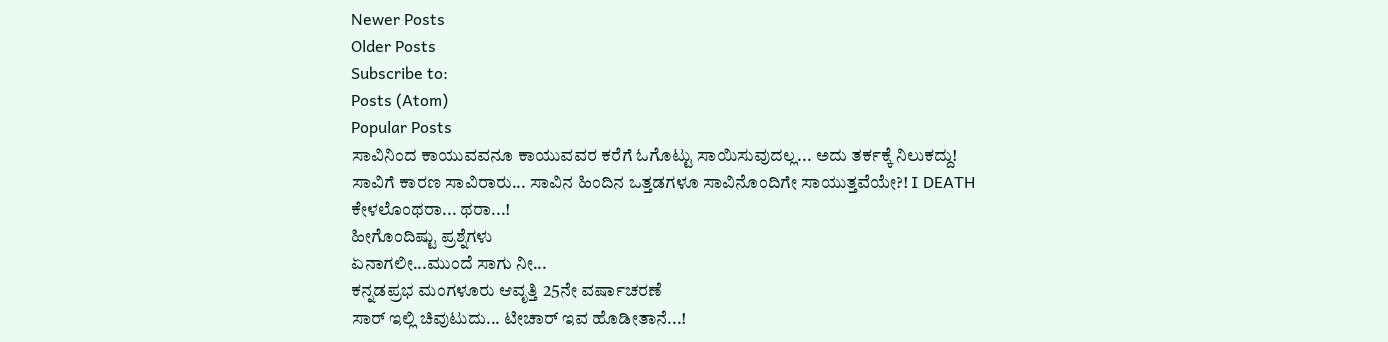Newer Posts
Older Posts
Subscribe to:
Posts (Atom)
Popular Posts
ಸಾವಿನಿಂದ ಕಾಯುವವನೂ ಕಾಯುವವರ ಕರೆಗೆ ಓಗೊಟ್ಟು ಸಾಯಿಸುವುದಲ್ಲ... ಅದು ತರ್ಕಕ್ಕೆ ನಿಲುಕದ್ದು!
ಸಾವಿಗೆ ಕಾರಣ ಸಾವಿರಾರು... ಸಾವಿನ ಹಿಂದಿನ ಒತ್ತಡಗಳೂ ಸಾವಿನೊಂದಿಗೇ ಸಾಯುತ್ತವೆಯೇ?! I DEATH
ಕೇಳಲೊಂಥರಾ... ಥರಾ...!
ಹೀಗೊಂದಿಷ್ಟು ಪ್ರಶ್ನೆಗಳು
ಏನಾಗಲೀ...ಮುಂದೆ ಸಾಗು ನೀ...
ಕನ್ನಡಪ್ರಭ ಮಂಗಳೂರು ಆವೃತ್ತಿ 25ನೇ ವರ್ಷಾಚರಣೆ
ಸಾರ್ ಇಲ್ಲಿ ಚಿವುಟುದು... ಟೀಚಾರ್ ಇವ ಹೊಡೀತಾನೆ...!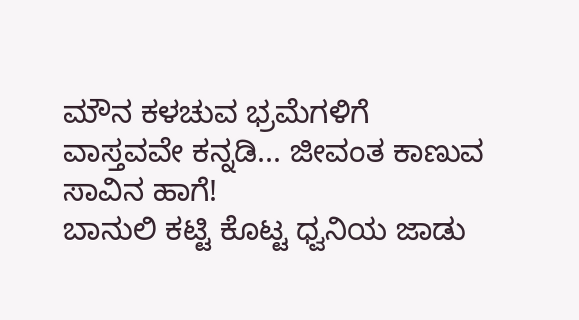ಮೌನ ಕಳಚುವ ಭ್ರಮೆಗಳಿಗೆ ವಾಸ್ತವವೇ ಕನ್ನಡಿ... ಜೀವಂತ ಕಾಣುವ ಸಾವಿನ ಹಾಗೆ!
ಬಾನುಲಿ ಕಟ್ಟಿ ಕೊಟ್ಟ ಧ್ವನಿಯ ಜಾಡು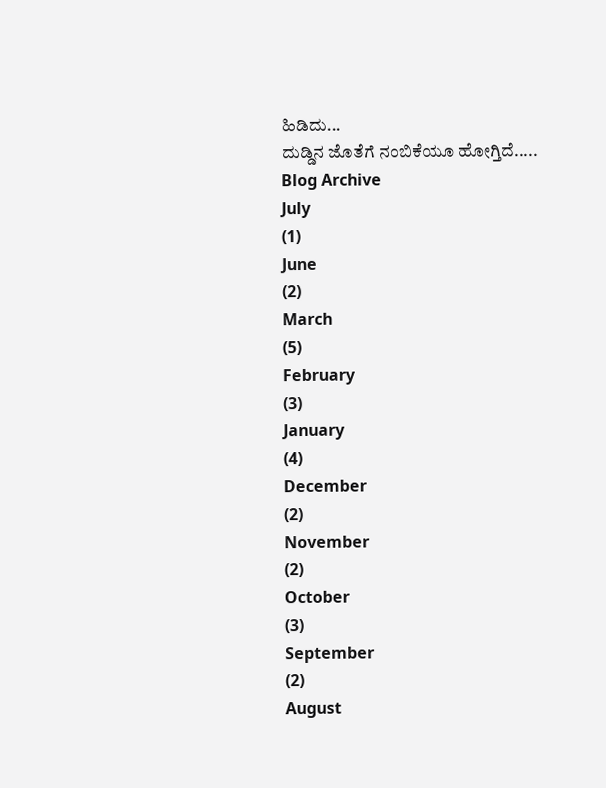ಹಿಡಿದು...
ದುಡ್ಡಿನ ಜೊತೆಗೆ ನಂಬಿಕೆಯೂ ಹೋಗ್ತಿದೆ.....
Blog Archive
July
(1)
June
(2)
March
(5)
February
(3)
January
(4)
December
(2)
November
(2)
October
(3)
September
(2)
August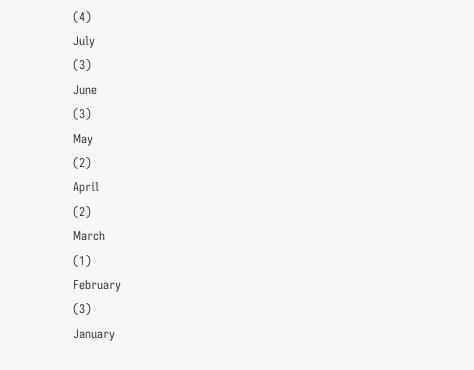(4)
July
(3)
June
(3)
May
(2)
April
(2)
March
(1)
February
(3)
January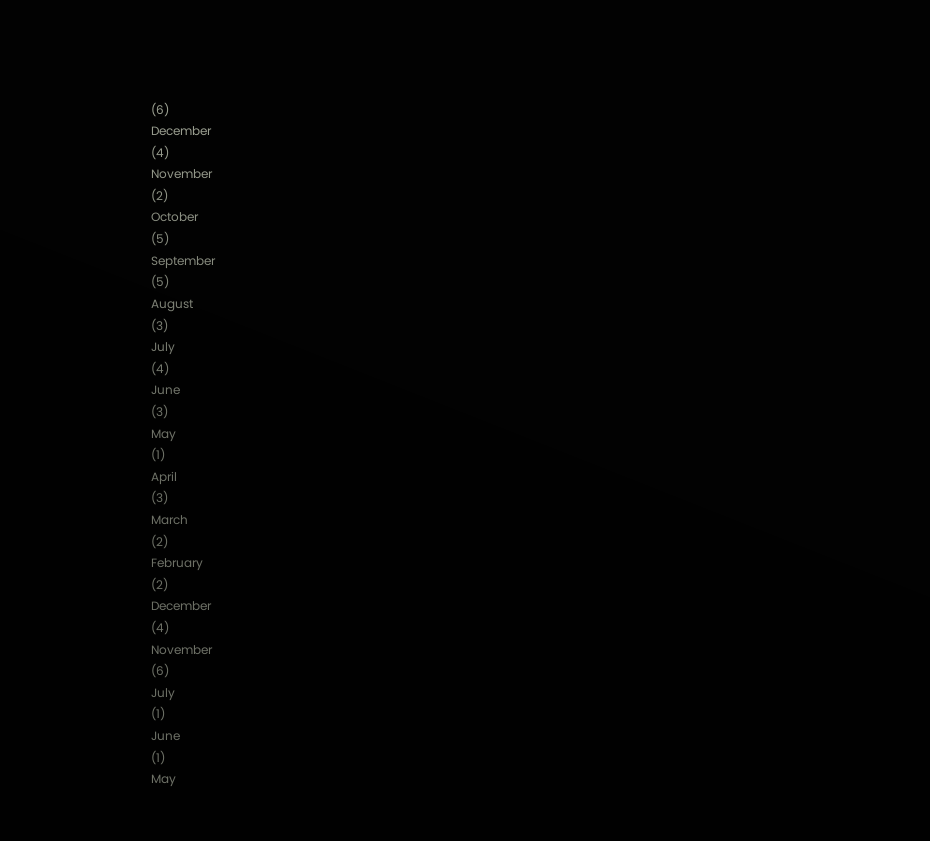(6)
December
(4)
November
(2)
October
(5)
September
(5)
August
(3)
July
(4)
June
(3)
May
(1)
April
(3)
March
(2)
February
(2)
December
(4)
November
(6)
July
(1)
June
(1)
May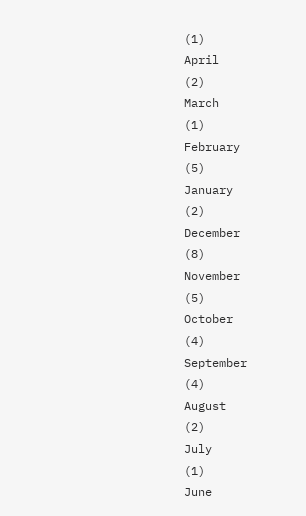(1)
April
(2)
March
(1)
February
(5)
January
(2)
December
(8)
November
(5)
October
(4)
September
(4)
August
(2)
July
(1)
June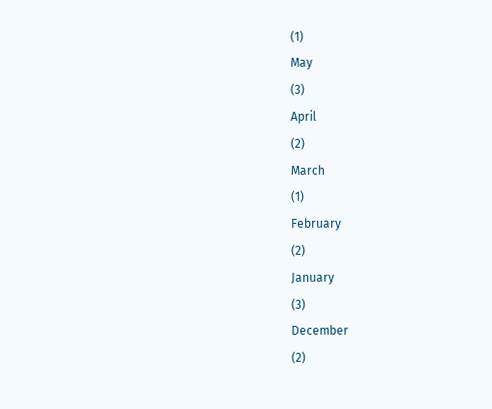(1)
May
(3)
April
(2)
March
(1)
February
(2)
January
(3)
December
(2)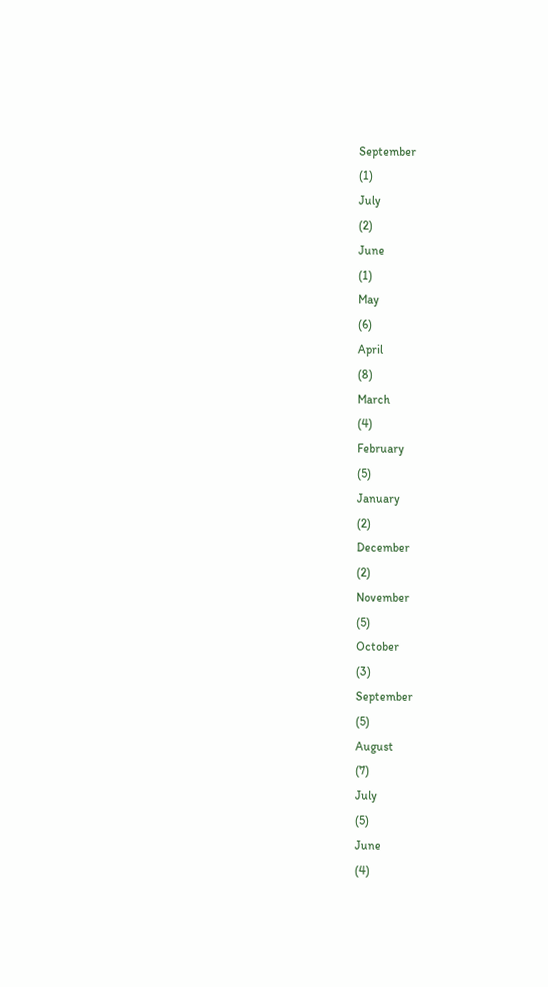September
(1)
July
(2)
June
(1)
May
(6)
April
(8)
March
(4)
February
(5)
January
(2)
December
(2)
November
(5)
October
(3)
September
(5)
August
(7)
July
(5)
June
(4)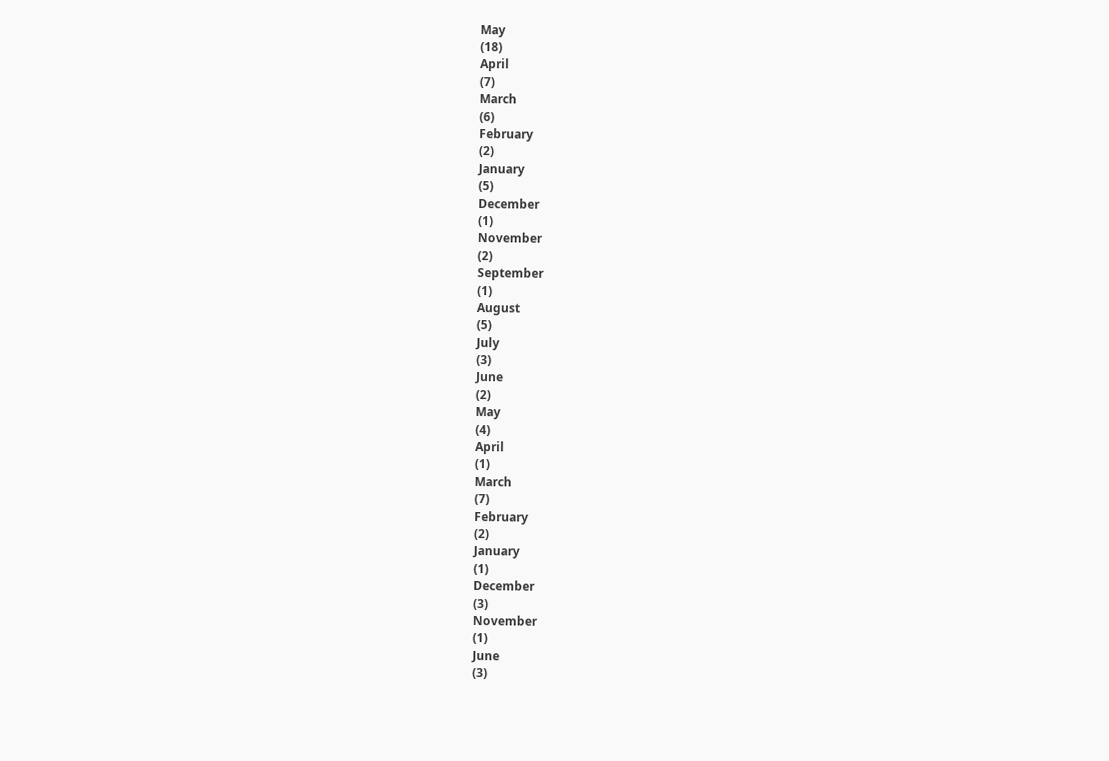May
(18)
April
(7)
March
(6)
February
(2)
January
(5)
December
(1)
November
(2)
September
(1)
August
(5)
July
(3)
June
(2)
May
(4)
April
(1)
March
(7)
February
(2)
January
(1)
December
(3)
November
(1)
June
(3)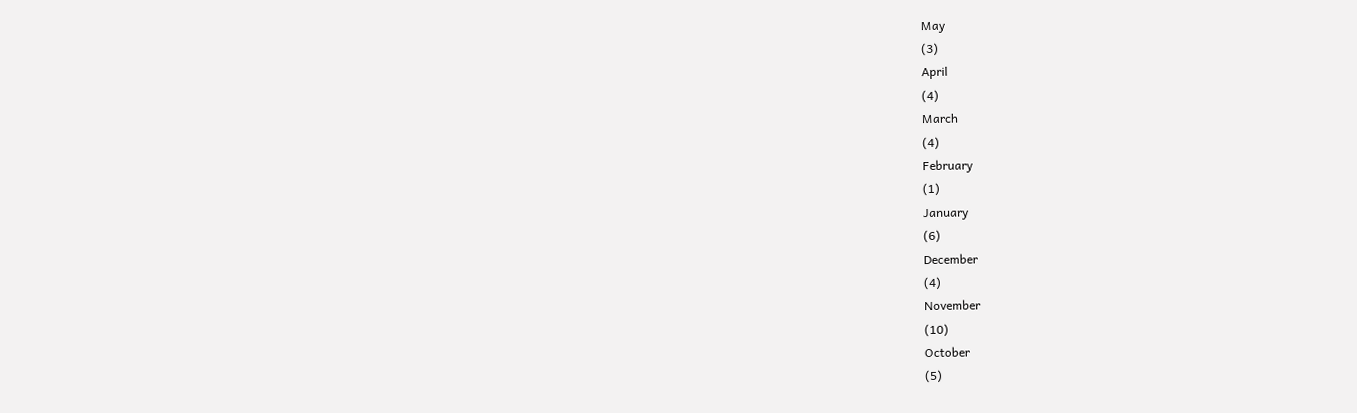May
(3)
April
(4)
March
(4)
February
(1)
January
(6)
December
(4)
November
(10)
October
(5)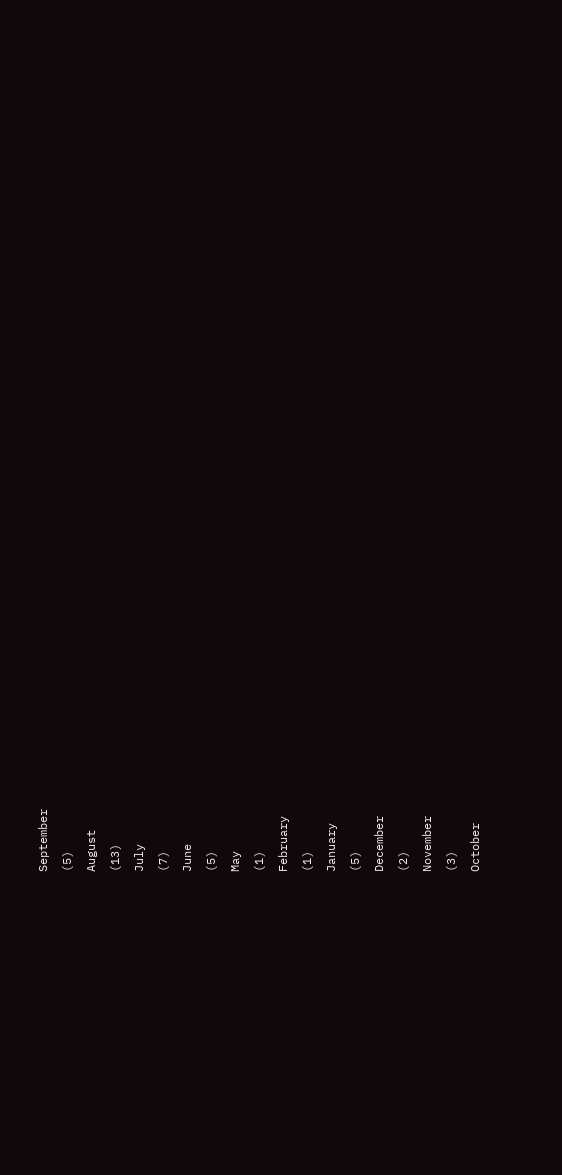September
(5)
August
(13)
July
(7)
June
(5)
May
(1)
February
(1)
January
(5)
December
(2)
November
(3)
October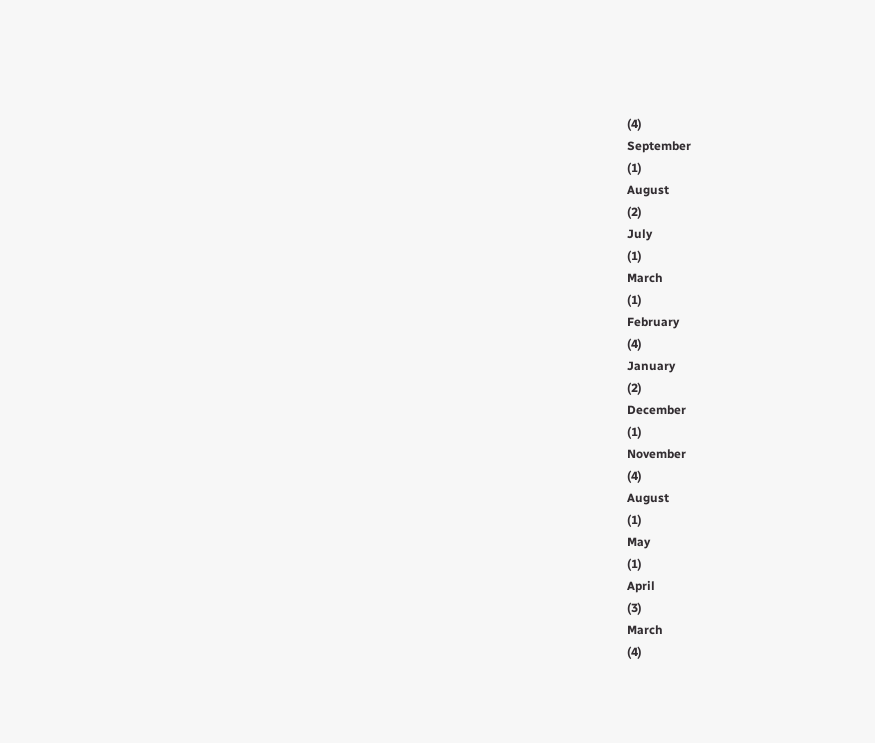(4)
September
(1)
August
(2)
July
(1)
March
(1)
February
(4)
January
(2)
December
(1)
November
(4)
August
(1)
May
(1)
April
(3)
March
(4)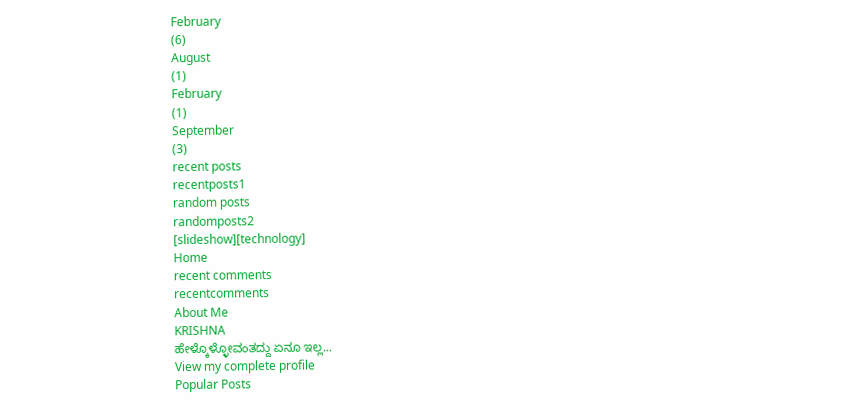February
(6)
August
(1)
February
(1)
September
(3)
recent posts
recentposts1
random posts
randomposts2
[slideshow][technology]
Home
recent comments
recentcomments
About Me
KRISHNA
ಹೇಳ್ಕೊಳ್ಳೋವಂತದ್ದು ಏನೂ ಇಲ್ಲ...
View my complete profile
Popular Posts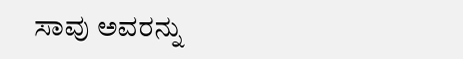ಸಾವು ಅವರನ್ನು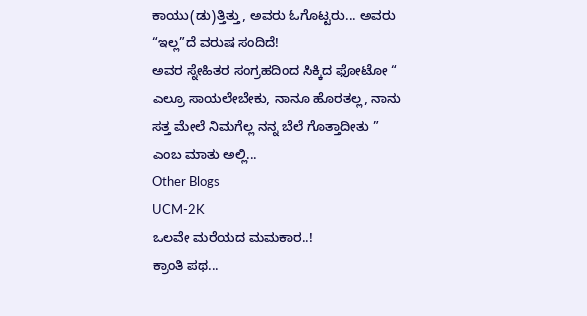ಕಾಯು(ಡು)ತ್ತಿತ್ತು, ಅವರು ಓಗೊಟ್ಟರು... ಅವರು “ಇಲ್ಲ”ದೆ ವರುಷ ಸಂದಿದೆ!
ಅವರ ಸ್ನೇಹಿತರ ಸಂಗ್ರಹದಿಂದ ಸಿಕ್ಕಿದ ಫೋಟೋ “ ಎಲ್ರೂ ಸಾಯಲೇಬೇಕು, ನಾನೂ ಹೊರತಲ್ಲ, ನಾನು ಸತ್ತ ಮೇಲೆ ನಿಮಗೆಲ್ಲ ನನ್ನ ಬೆಲೆ ಗೊತ್ತಾದೀತು ” ಎಂಬ ಮಾತು ಅಲ್ಲಿ...
Other Blogs
UCM-2K
ಒಲವೇ ಮರೆಯದ ಮಮಕಾರ..!
ಕ್ರಾಂತಿ ಪಥ...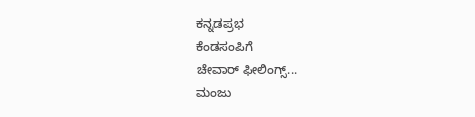ಕನ್ನಡಪ್ರಭ
ಕೆಂಡಸಂಪಿಗೆ
ಚೇವಾರ್ ಫೀಲಿಂಗ್ಸ್...
ಮಂಜು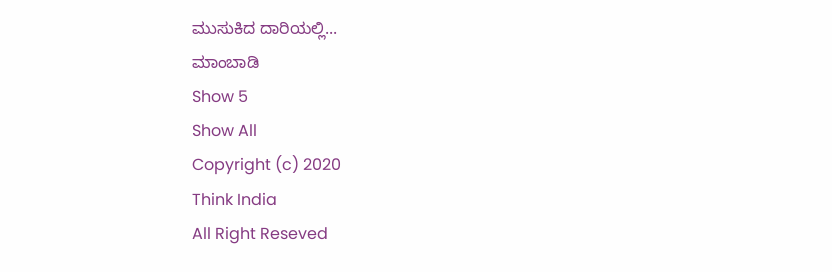ಮುಸುಕಿದ ದಾರಿಯಲ್ಲಿ...
ಮಾಂಬಾಡಿ
Show 5
Show All
Copyright (c) 2020
Think India
All Right Reseved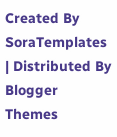Created By
SoraTemplates
| Distributed By
Blogger Themes